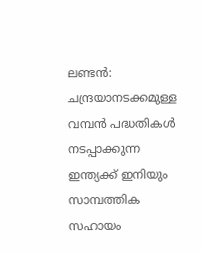ലണ്ടൻ: ചന്ദ്രയാനടക്കമുള്ള വമ്പൻ പദ്ധതികൾ നടപ്പാക്കുന്ന ഇന്ത്യക്ക് ഇനിയും സാമ്പത്തിക സഹായം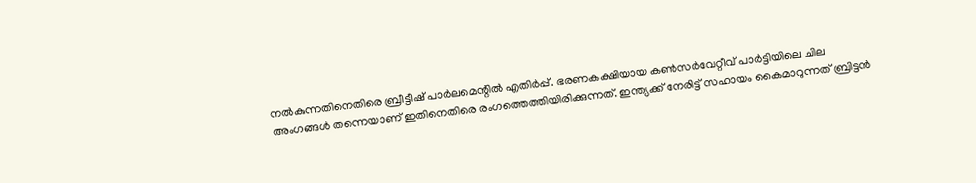നൽകുന്നതിനെതിരെ ബ്രീട്ടീഷ് പാർലമെന്റിൽ എതിർപ്പ്. ഭരണകക്ഷിയായ കൺസർവേറ്റീവ് പാർട്ടിയിലെ ചില അംഗങ്ങൾ തന്നെയാണ് ഇതിനെതിരെ രംഗത്തെത്തിയിരിക്കുന്നത്. ഇന്ത്യക്ക് നേരിട്ട് സഹായം കൈമാറുന്നത് ബ്രിട്ടൻ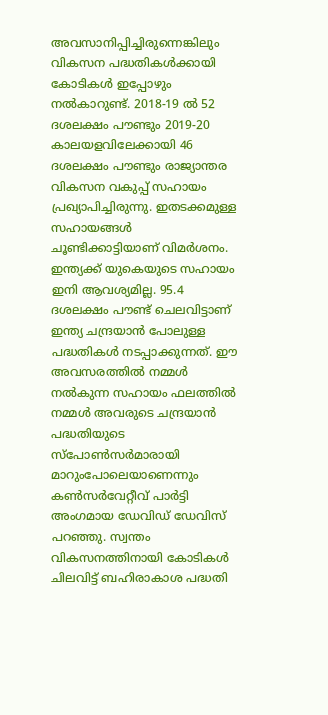അവസാനിപ്പിച്ചിരുന്നെങ്കിലും വികസന പദ്ധതികൾക്കായി കോടികൾ ഇപ്പോഴും നൽകാറുണ്ട്. 2018-19 ൽ 52 ദശലക്ഷം പൗണ്ടും 2019-20 കാലയളവിലേക്കായി 46 ദശലക്ഷം പൗണ്ടും രാജ്യാന്തര വികസന വകുപ്പ് സഹായം പ്രഖ്യാപിച്ചിരുന്നു. ഇതടക്കമുള്ള സഹായങ്ങൾ ചൂണ്ടിക്കാട്ടിയാണ് വിമർശനം. ഇന്ത്യക്ക് യുകെയുടെ സഹായം ഇനി ആവശ്യമില്ല. 95.4 ദശലക്ഷം പൗണ്ട് ചെലവിട്ടാണ് ഇന്ത്യ ചന്ദ്രയാൻ പോലുള്ള പദ്ധതികൾ നടപ്പാക്കുന്നത്. ഈ അവസരത്തിൽ നമ്മൾ നൽകുന്ന സഹായം ഫലത്തിൽ നമ്മൾ അവരുടെ ചന്ദ്രയാൻ പദ്ധതിയുടെ സ്പോൺസർമാരായി മാറുംപോലെയാണെന്നും കൺസർവേറ്റീവ് പാർട്ടി അംഗമായ ഡേവിഡ് ഡേവിസ് പറഞ്ഞു. സ്വന്തം വികസനത്തിനായി കോടികൾ ചിലവിട്ട് ബഹിരാകാശ പദ്ധതി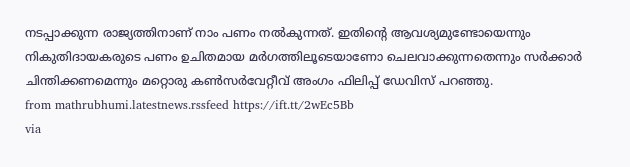നടപ്പാക്കുന്ന രാജ്യത്തിനാണ് നാം പണം നൽകുന്നത്. ഇതിന്റെ ആവശ്യമുണ്ടോയെന്നും നികുതിദായകരുടെ പണം ഉചിതമായ മർഗത്തിലൂടെയാണോ ചെലവാക്കുന്നതെന്നും സർക്കാർ ചിന്തിക്കണമെന്നും മറ്റൊരു കൺസർവേറ്റീവ് അംഗം ഫിലിപ്പ് ഡേവിസ് പറഞ്ഞു.
from mathrubhumi.latestnews.rssfeed https://ift.tt/2wEc5Bb
via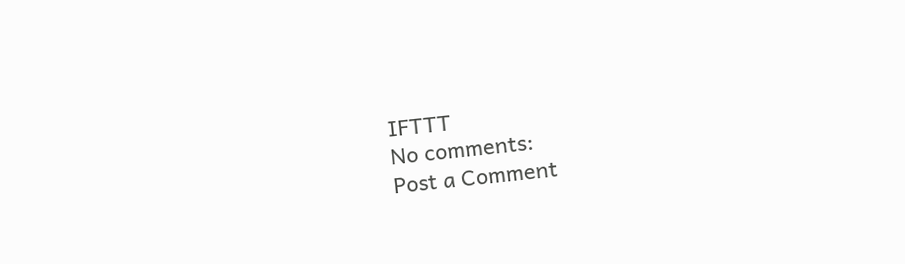IFTTT
No comments:
Post a Comment